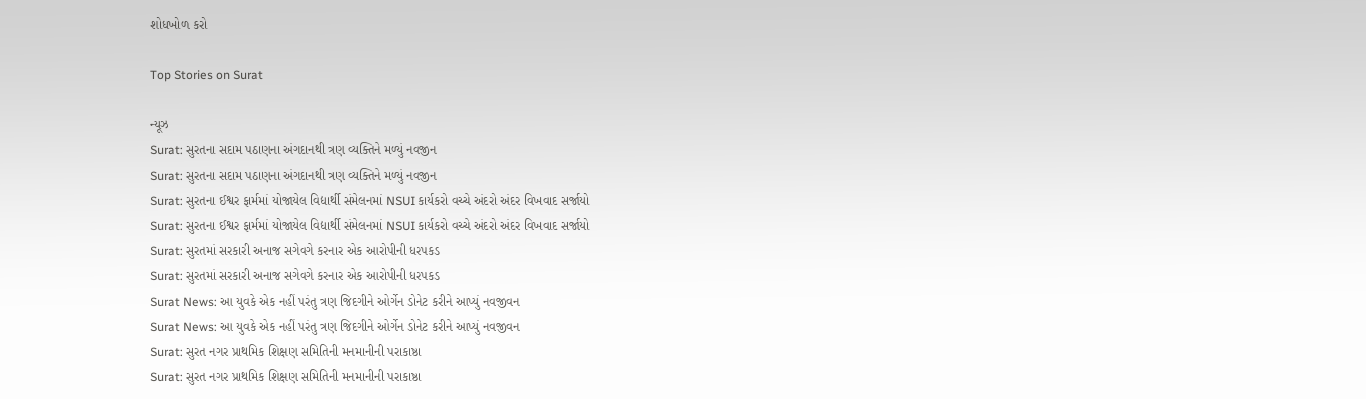શોધખોળ કરો

Top Stories on Surat

ન્યૂઝ
Surat: સુરતના સદામ પઠાણના અંગદાનથી ત્રણ વ્યક્તિને મળ્યું નવજીન
Surat: સુરતના સદામ પઠાણના અંગદાનથી ત્રણ વ્યક્તિને મળ્યું નવજીન
Surat: સુરતના ઈશ્વર ફાર્મમાં યોજાયેલ વિદ્યાર્થી સંમેલનમાં NSUI કાર્યકરો વચ્ચે અંદરો અંદર વિખવાદ સર્જાયો
Surat: સુરતના ઈશ્વર ફાર્મમાં યોજાયેલ વિદ્યાર્થી સંમેલનમાં NSUI કાર્યકરો વચ્ચે અંદરો અંદર વિખવાદ સર્જાયો
Surat: સુરતમાં સરકારી અનાજ સગેવગે કરનાર એક આરોપીની ધરપકડ
Surat: સુરતમાં સરકારી અનાજ સગેવગે કરનાર એક આરોપીની ધરપકડ
Surat News: આ યુવકે એક નહીં પરંતુ ત્રણ જિદગીને ઓર્ગેન ડોનેટ કરીને આપ્યું નવજીવન
Surat News: આ યુવકે એક નહીં પરંતુ ત્રણ જિદગીને ઓર્ગેન ડોનેટ કરીને આપ્યું નવજીવન
Surat: સુરત નગર પ્રાથમિક શિક્ષણ સમિતિની મનમાનીની પરાકાષ્ઠા
Surat: સુરત નગર પ્રાથમિક શિક્ષણ સમિતિની મનમાનીની પરાકાષ્ઠા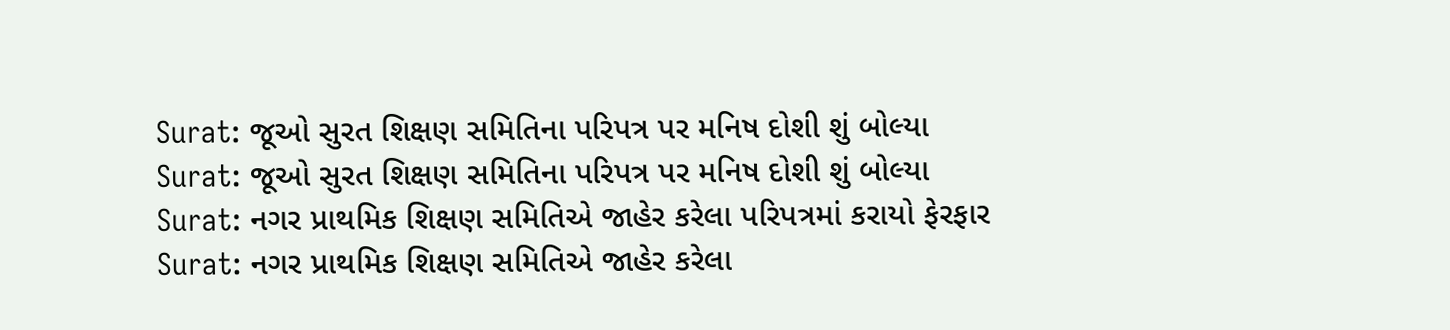Surat: જૂઓ સુરત શિક્ષણ સમિતિના પરિપત્ર પર મનિષ દોશી શું બોલ્યા
Surat: જૂઓ સુરત શિક્ષણ સમિતિના પરિપત્ર પર મનિષ દોશી શું બોલ્યા
Surat: નગર પ્રાથમિક શિક્ષણ સમિતિએ જાહેર કરેલા પરિપત્રમાં કરાયો ફેરફાર
Surat: નગર પ્રાથમિક શિક્ષણ સમિતિએ જાહેર કરેલા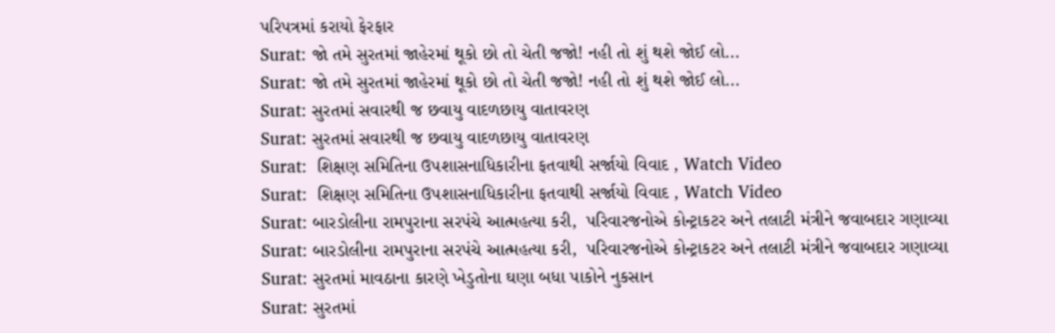પરિપત્રમાં કરાયો ફેરફાર
Surat: જો તમે સુરતમાં જાહેરમાં થૂકો છો તો ચેતી જજો! નહી તો શું થશે જોઈ લો...
Surat: જો તમે સુરતમાં જાહેરમાં થૂકો છો તો ચેતી જજો! નહી તો શું થશે જોઈ લો...
Surat: સુરતમાં સવારથી જ છવાયુ વાદળછાયુ વાતાવરણ
Surat: સુરતમાં સવારથી જ છવાયુ વાદળછાયુ વાતાવરણ
Surat:  શિક્ષણ સમિતિના ઉપશાસનાધિકારીના ફતવાથી સર્જાયો વિવાદ , Watch Video
Surat:  શિક્ષણ સમિતિના ઉપશાસનાધિકારીના ફતવાથી સર્જાયો વિવાદ , Watch Video
Surat: બારડોલીના રામપુરાના સરપંચે આત્મહત્યા કરી,  પરિવારજનોએ કોન્ટ્રાકટર અને તલાટી મંત્રીને જવાબદાર ગણાવ્યા
Surat: બારડોલીના રામપુરાના સરપંચે આત્મહત્યા કરી,  પરિવારજનોએ કોન્ટ્રાકટર અને તલાટી મંત્રીને જવાબદાર ગણાવ્યા
Surat: સુરતમાં માવઠાના કારણે ખેડુતોના ઘણા બધા પાકોને નુકસાન
Surat: સુરતમાં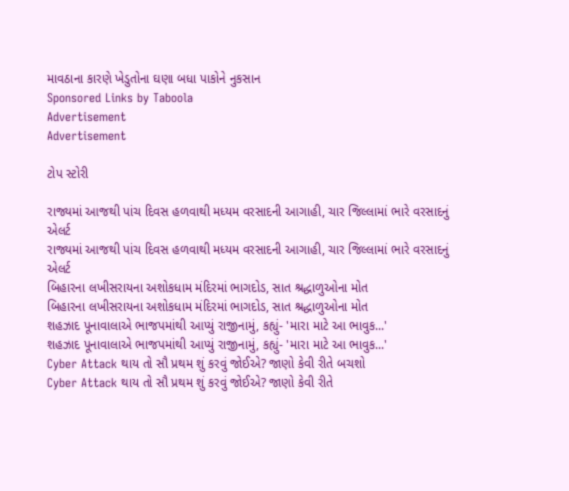માવઠાના કારણે ખેડુતોના ઘણા બધા પાકોને નુકસાન
Sponsored Links by Taboola
Advertisement
Advertisement

ટોપ સ્ટોરી

રાજ્યમાં આજથી પાંચ દિવસ હળવાથી મધ્યમ વરસાદની આગાહી, ચાર જિલ્લામાં ભારે વરસાદનું એલર્ટ
રાજ્યમાં આજથી પાંચ દિવસ હળવાથી મધ્યમ વરસાદની આગાહી, ચાર જિલ્લામાં ભારે વરસાદનું એલર્ટ
બિહારના લખીસરાયના અશોકધામ મંદિરમાં ભાગદોડ, સાત શ્રદ્ધાળુઓના મોત
બિહારના લખીસરાયના અશોકધામ મંદિરમાં ભાગદોડ, સાત શ્રદ્ધાળુઓના મોત
શહઝાદ પૂનાવાલાએ ભાજપમાંથી આપ્યું રાજીનામું, કહ્યું- 'મારા માટે આ ભાવુક...'
શહઝાદ પૂનાવાલાએ ભાજપમાંથી આપ્યું રાજીનામું, કહ્યું- 'મારા માટે આ ભાવુક...'
Cyber Attack થાય તો સૌ પ્રથમ શું કરવું જોઈએ? જાણો કેવી રીતે બચશો
Cyber Attack થાય તો સૌ પ્રથમ શું કરવું જોઈએ? જાણો કેવી રીતે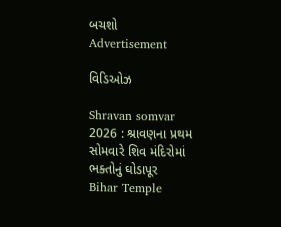બચશો
Advertisement

વિડિઓઝ

Shravan somvar 2026 : શ્રાવણના પ્રથમ સોમવારે શિવ મંદિરોમાં ભક્તોનું ઘોડાપૂર
Bihar Temple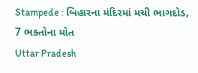Stampede : બિહારના મંદિરમાં મચી ભાગદોડ, 7 ભક્તોના મોત
Uttar Pradesh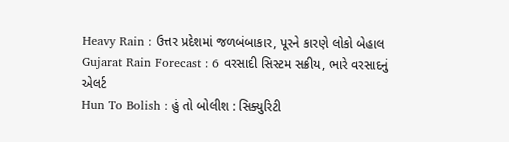Heavy Rain : ઉત્તર પ્રદેશમાં જળબંબાકાર, પૂરને કારણે લોકો બેહાલ
Gujarat Rain Forecast : 6 વરસાદી સિસ્ટમ સક્રીય, ભારે વરસાદનું એલર્ટ
Hun To Bolish : હું તો બોલીશ : સિક્યુરિટી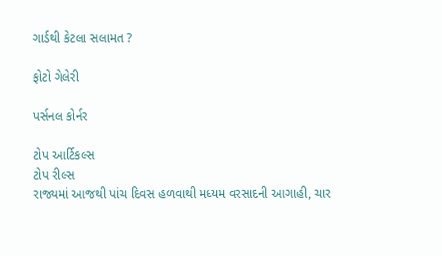ગાર્ડથી કેટલા સલામત ?

ફોટો ગેલેરી

પર્સનલ કોર્નર

ટોપ આર્ટિકલ્સ
ટોપ રીલ્સ
રાજ્યમાં આજથી પાંચ દિવસ હળવાથી મધ્યમ વરસાદની આગાહી, ચાર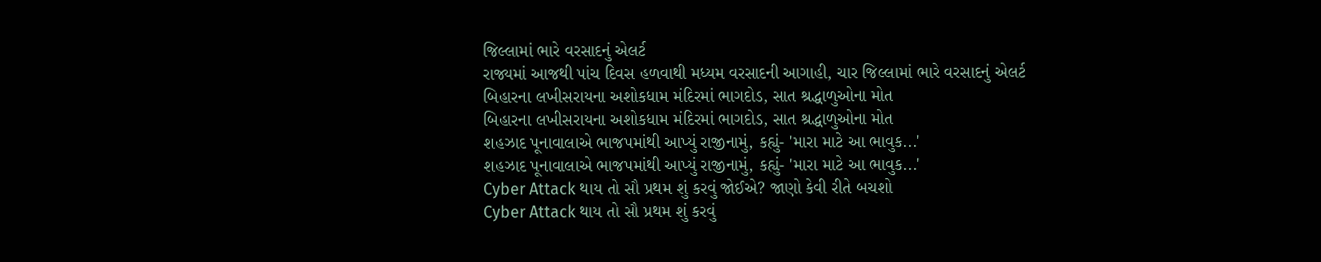જિલ્લામાં ભારે વરસાદનું એલર્ટ
રાજ્યમાં આજથી પાંચ દિવસ હળવાથી મધ્યમ વરસાદની આગાહી, ચાર જિલ્લામાં ભારે વરસાદનું એલર્ટ
બિહારના લખીસરાયના અશોકધામ મંદિરમાં ભાગદોડ, સાત શ્રદ્ધાળુઓના મોત
બિહારના લખીસરાયના અશોકધામ મંદિરમાં ભાગદોડ, સાત શ્રદ્ધાળુઓના મોત
શહઝાદ પૂનાવાલાએ ભાજપમાંથી આપ્યું રાજીનામું, કહ્યું- 'મારા માટે આ ભાવુક...'
શહઝાદ પૂનાવાલાએ ભાજપમાંથી આપ્યું રાજીનામું, કહ્યું- 'મારા માટે આ ભાવુક...'
Cyber Attack થાય તો સૌ પ્રથમ શું કરવું જોઈએ? જાણો કેવી રીતે બચશો
Cyber Attack થાય તો સૌ પ્રથમ શું કરવું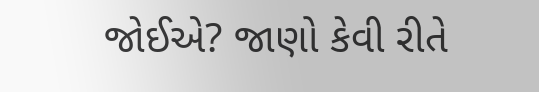જોઈએ? જાણો કેવી રીતે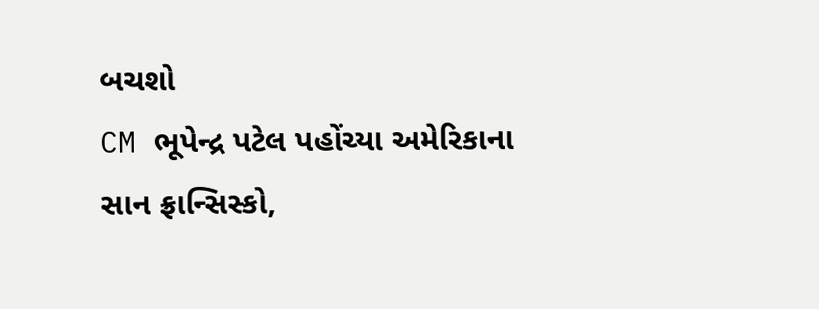બચશો
CM ભૂપેન્દ્ર પટેલ પહોંચ્યા અમેરિકાના સાન ફ્રાન્સિસ્કો,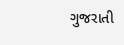ગુજરાતી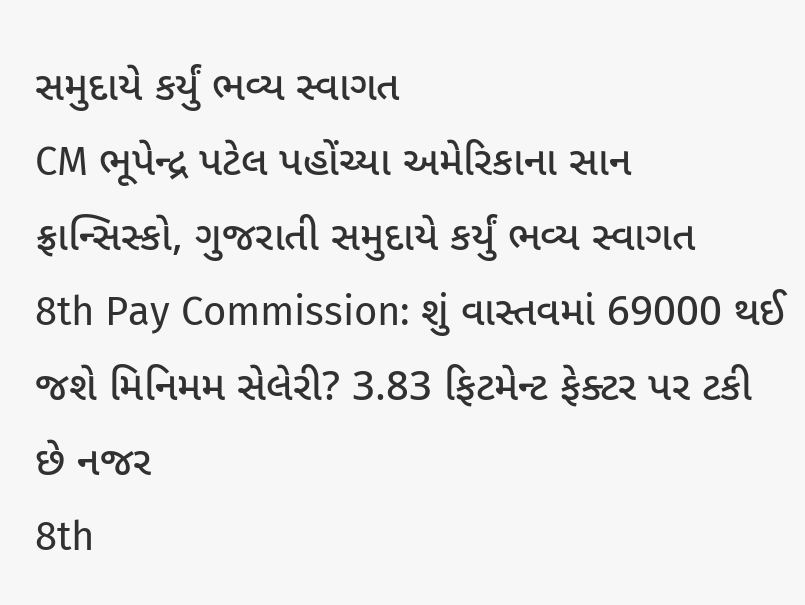સમુદાયે કર્યું ભવ્ય સ્વાગત
CM ભૂપેન્દ્ર પટેલ પહોંચ્યા અમેરિકાના સાન ફ્રાન્સિસ્કો, ગુજરાતી સમુદાયે કર્યું ભવ્ય સ્વાગત
8th Pay Commission: શું વાસ્તવમાં 69000 થઈ જશે મિનિમમ સેલેરી? 3.83 ફિટમેન્ટ ફેક્ટર પર ટકી છે નજર
8th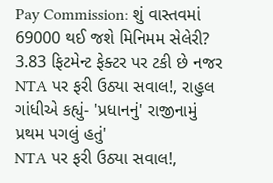Pay Commission: શું વાસ્તવમાં 69000 થઈ જશે મિનિમમ સેલેરી? 3.83 ફિટમેન્ટ ફેક્ટર પર ટકી છે નજર
NTA પર ફરી ઉઠ્યા સવાલ!, રાહુલ ગાંધીએ કહ્યું- 'પ્રધાનનું' રાજીનામું પ્રથમ પગલું હતું'
NTA પર ફરી ઉઠ્યા સવાલ!,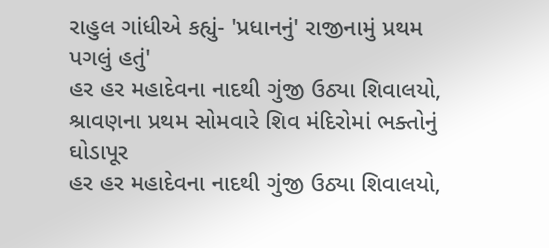રાહુલ ગાંધીએ કહ્યું- 'પ્રધાનનું' રાજીનામું પ્રથમ પગલું હતું'
હર હર મહાદેવના નાદથી ગુંજી ઉઠ્યા શિવાલયો, શ્રાવણના પ્રથમ સોમવારે શિવ મંદિરોમાં ભક્તોનું ઘોડાપૂર
હર હર મહાદેવના નાદથી ગુંજી ઉઠ્યા શિવાલયો,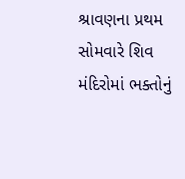શ્રાવણના પ્રથમ સોમવારે શિવ મંદિરોમાં ભક્તોનું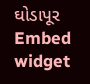ઘોડાપૂર
Embed widget